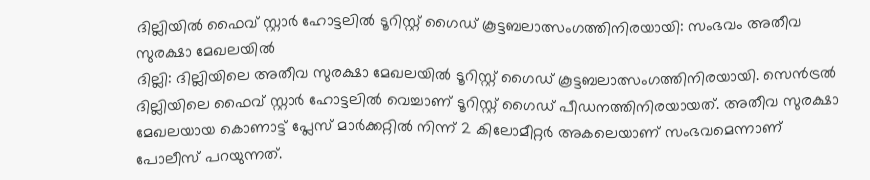ദില്ലിയിൽ ഫൈവ് സ്റ്റാർ ഹോട്ടലിൽ ടൂറിസ്റ്റ് ഗൈഡ് കൂട്ടബലാത്സംഗത്തിനിരയായി: സംഭവം അതീവ സുരക്ഷാ മേഖലയിൽ
ദില്ലി: ദില്ലിയിലെ അതീവ സുരക്ഷാ മേഖലയിൽ ടൂറിസ്റ്റ് ഗൈഡ് കൂട്ടബലാത്സംഗത്തിനിരയായി. സെൻട്രൽ ദില്ലിയിലെ ഫൈവ് സ്റ്റാർ ഹോട്ടലിൽ വെച്ചാണ് ടൂറിസ്റ്റ് ഗൈഡ് പീഡനത്തിനിരയായത്. അതീവ സുരക്ഷാ മേഖലയായ കൊണാട്ട് പ്ലേസ് മാർക്കറ്റിൽ നിന്ന് 2 കിലോമീറ്റർ അകലെയാണ് സംഭവമെന്നാണ് പോലീസ് പറയുന്നത്.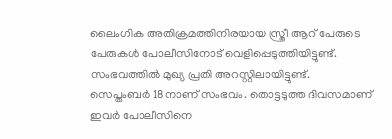ലൈംഗിക അതിക്രമത്തിനിരയായ സ്ത്രീ ആറ് പേരുടെ പേരുകൾ പോലീസിനോട് വെളിപ്പെടുത്തിയിട്ടുണ്ട്. സംഭവത്തിൽ മുഖ്യ പ്രതി അറസ്റ്റിലായിട്ടുണ്ട്.
സെപ്തംബർ 18നാണ് സംഭവം. തൊട്ടടുത്ത ദിവസമാണ് ഇവർ പോലീസിനെ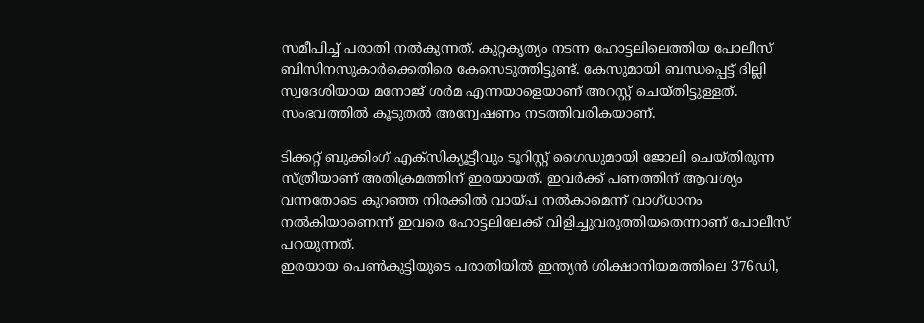സമീപിച്ച് പരാതി നൽകുന്നത്. കുറ്റകൃത്യം നടന്ന ഹോട്ടലിലെത്തിയ പോലീസ് ബിസിനസുകാർക്കെതിരെ കേസെടുത്തിട്ടുണ്ട്. കേസുമായി ബന്ധപ്പെട്ട് ദില്ലി സ്വദേശിയായ മനോജ് ശർമ എന്നയാളെയാണ് അറസ്റ്റ് ചെയ്തിട്ടുള്ളത്. സംഭവത്തിൽ കൂടുതൽ അന്വേഷണം നടത്തിവരികയാണ്.

ടിക്കറ്റ് ബുക്കിംഗ് എക്സിക്യൂട്ടീവും ടൂറിസ്റ്റ് ഗൈഡുമായി ജോലി ചെയ്തിരുന്ന സ്ത്രീയാണ് അതിക്രമത്തിന് ഇരയായത്. ഇവർക്ക് പണത്തിന് ആവശ്യം വന്നതോടെ കുറഞ്ഞ നിരക്കിൽ വായ്പ നൽകാമെന്ന് വാഗ്ധാനം നൽകിയാണെന്ന് ഇവരെ ഹോട്ടലിലേക്ക് വിളിച്ചുവരുത്തിയതെന്നാണ് പോലീസ് പറയുന്നത്.
ഇരയായ പെൺകുട്ടിയുടെ പരാതിയിൽ ഇന്ത്യൻ ശിക്ഷാനിയമത്തിലെ 376ഡി,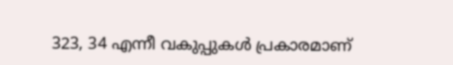323, 34 എന്നീ വകുപ്പുകൾ പ്രകാരമാണ്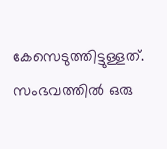കേസെടുത്തിട്ടുള്ളത്. സംഭവത്തിൽ ഒരു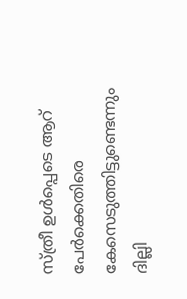സ്ത്രീ ഉൾപ്പെടെ ആറ് പേർക്കെതിരെ കേസെടുത്തിട്ടുണ്ടെന്നും ദില്ലി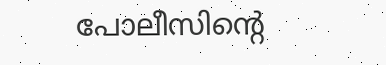പോലീസിന്റെ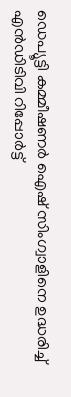ഡെപ്യൂട്ടി കമ്മീഷണർ ഐഷ് സിംഗ്വാളിനെ ഉദ്ധരിച്ച് എൻഡിടിവി റിപ്പോർട്ട്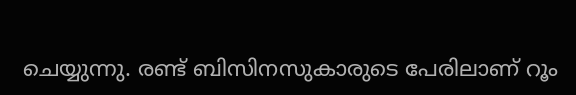ചെയ്യുന്നു. രണ്ട് ബിസിനസുകാരുടെ പേരിലാണ് റൂം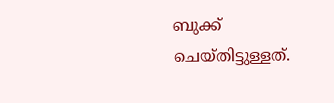ബുക്ക് ചെയ്തിട്ടുള്ളത്.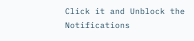Click it and Unblock the Notifications